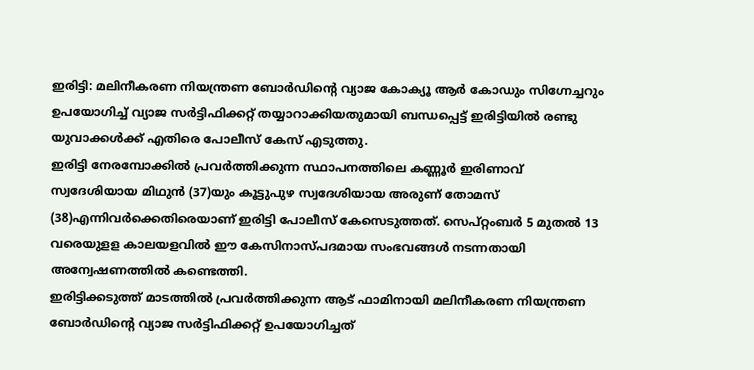ഇരിട്ടി: മലിനീകരണ നിയന്ത്രണ ബോർഡിന്റെ വ്യാജ കോക്യൂ ആർ കോഡും സിഗ്നേച്ചറും ഉപയോഗിച്ച് വ്യാജ സർട്ടിഫിക്കറ്റ് തയ്യാറാക്കിയതുമായി ബന്ധപ്പെട്ട് ഇരിട്ടിയിൽ രണ്ടു യുവാക്കൾക്ക് എതിരെ പോലീസ് കേസ് എടുത്തു.
ഇരിട്ടി നേരമ്പോക്കിൽ പ്രവർത്തിക്കുന്ന സ്ഥാപനത്തിലെ കണ്ണൂർ ഇരിണാവ് സ്വദേശിയായ മിഥുൻ (37)യും കൂട്ടുപുഴ സ്വദേശിയായ അരുണ് തോമസ് (38)എന്നിവർക്കെതിരെയാണ് ഇരിട്ടി പോലീസ് കേസെടുത്തത്. സെപ്റ്റംബർ 5 മുതൽ 13 വരെയുളള കാലയളവിൽ ഈ കേസിനാസ്പദമായ സംഭവങ്ങൾ നടന്നതായി അന്വേഷണത്തിൽ കണ്ടെത്തി.
ഇരിട്ടിക്കടുത്ത് മാടത്തിൽ പ്രവർത്തിക്കുന്ന ആട് ഫാമിനായി മലിനീകരണ നിയന്ത്രണ ബോർഡിന്റെ വ്യാജ സർട്ടിഫിക്കറ്റ് ഉപയോഗിച്ചത്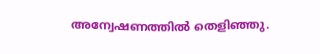അന്വേഷണത്തിൽ തെളിഞ്ഞു.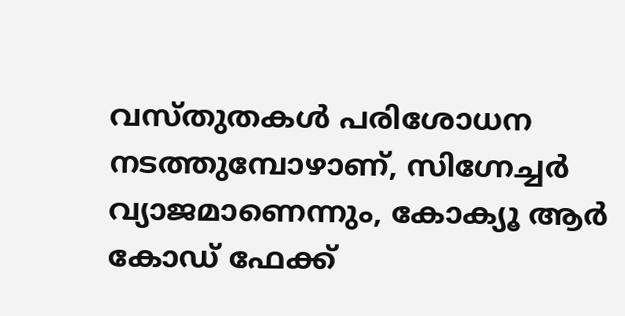വസ്തുതകൾ പരിശോധന നടത്തുമ്പോഴാണ്, സിഗ്നേച്ചർ വ്യാജമാണെന്നും, കോക്യൂ ആർ കോഡ് ഫേക്ക്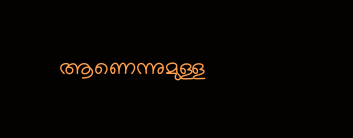ആണെന്നുമുള്ള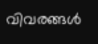വിവരങ്ങൾ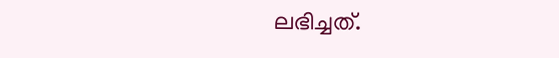ലഭിച്ചത്.